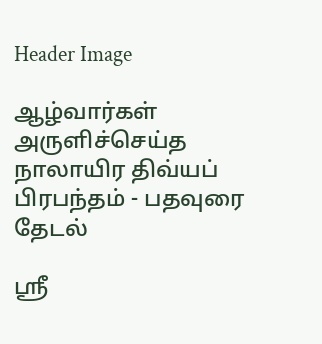Header Image

ஆழ்வார்கள் அருளிச்செய்த நாலாயிர திவ்யப் பிரபந்தம் - பதவுரை தேடல்

ஸ்ரீ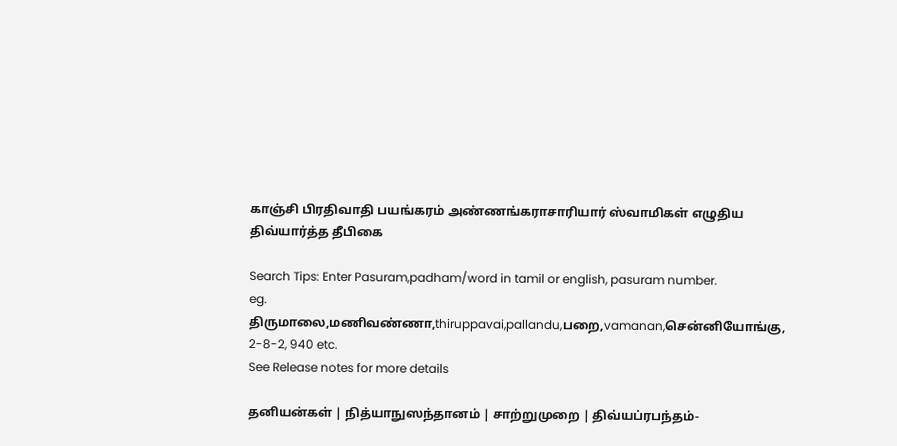காஞ்சி பிரதிவாதி பயங்கரம் அண்ணங்கராசாரியார் ஸ்வாமிகள் எழுதிய திவ்யார்த்த தீபிகை

Search Tips: Enter Pasuram,padham/word in tamil or english, pasuram number.
eg. திருமாலை,மணிவண்ணா,thiruppavai,pallandu,பறை,vamanan,சென்னியோங்கு, 2-8-2, 940 etc.
See Release notes for more details

தனியன்கள் | நித்யாநுஸந்தானம் | சாற்றுமுறை | திவ்யப்ரபந்தம்-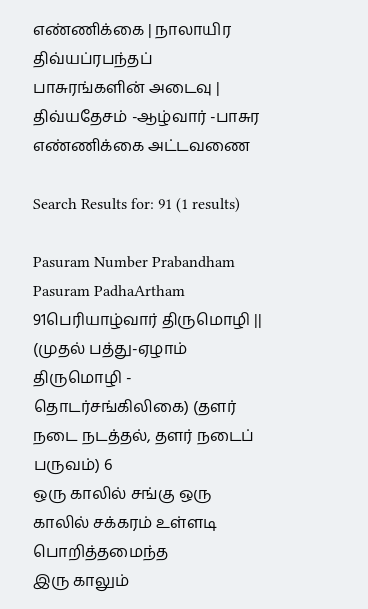எண்ணிக்கை | நாலாயிர திவ்யப்ரபந்தப் பாசுரங்களின் அடைவு | திவ்யதேசம் -ஆழ்வார் -பாசுர எண்ணிக்கை அட்டவணை

Search Results for: 91 (1 results)

Pasuram Number Prabandham Pasuram PadhaArtham
91பெரியாழ்வார் திருமொழி || (முதல் பத்து-ஏழாம் திருமொழி - தொடர்சங்கிலிகை) (தளர் நடை நடத்தல், தளர் நடைப் பருவம்) 6
ஒரு காலில் சங்கு ஒரு காலில் சக்கரம் உள்ளடி பொறித்தமைந்த
இரு காலும்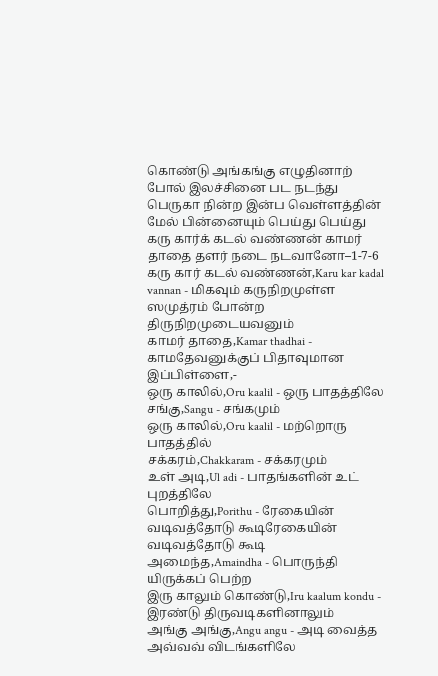கொண்டு அங்கங்கு எழுதினாற் போல் இலச்சினை பட நடந்து
பெருகா நின்ற இன்ப வெள்ளத்தின் மேல் பின்னையும் பெய்து பெய்து
கரு கார்க் கடல் வண்ணன் காமர் தாதை தளர் நடை நடவானோ–1-7-6
கரு கார் கடல் வண்ணன்,Karu kar kadal vannan - மிகவும் கருநிறமுள்ள ஸமுத்ரம் போன்ற திருநிறமுடையவனும்
காமர் தாதை,Kamar thadhai - காமதேவனுக்குப் பிதாவுமான இப்பிள்ளை,-
ஒரு காலில்,Oru kaalil - ஒரு பாதத்திலே
சங்கு,Sangu - சங்கமும்
ஒரு காலில்,Oru kaalil - மற்றொரு பாதத்தில்
சக்கரம்,Chakkaram - சக்கரமும்
உள் அடி,Ul adi - பாதங்களின் உட் புறத்திலே
பொறித்து,Porithu - ரேகையின் வடிவத்தோடு கூடிரேகையின் வடிவத்தோடு கூடி
அமைந்த,Amaindha - பொருந்தி யிருக்கப் பெற்ற
இரு காலும் கொண்டு,Iru kaalum kondu - இரண்டு திருவடிகளினாலும்
அங்கு அங்கு,Angu angu - அடி வைத்த அவ்வவ் விடங்களிலே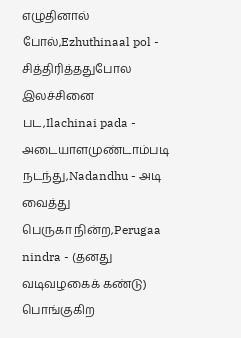எழுதினால் போல்,Ezhuthinaal pol - சித்திரித்ததுபோல
இலச்சினை பட,Ilachinai pada - அடையாளமுண்டாம்படி
நடந்து,Nadandhu - அடி வைத்து
பெருகா நின்ற,Perugaa nindra - (தனது வடிவழகைக் கண்டு) பொங்குகிற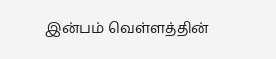இன்பம் வெள்ளத்தின்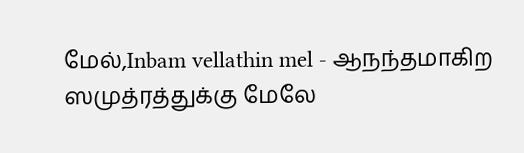மேல்,Inbam vellathin mel - ஆநந்தமாகிற ஸமுத்ரத்துக்கு மேலே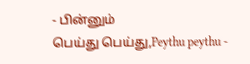- பின்னும்
பெய்து பெய்து,Peythu peythu -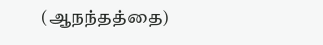(ஆநந்தத்தை)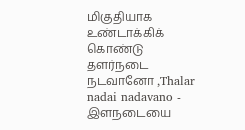மிகுதியாக உண்டாக்கிக் கொண்டு
தளர்நடை நடவானோ ,Thalar nadai nadavano - இளநடையை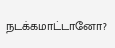நடக்கமாட்டானோ?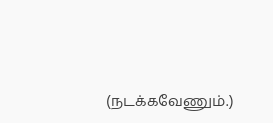(நடக்கவேணும்.)